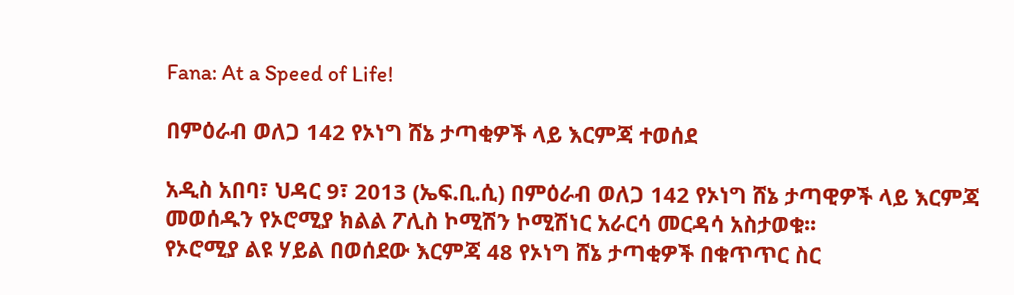Fana: At a Speed of Life!

በምዕራብ ወለጋ 142 የኦነግ ሸኔ ታጣቂዎች ላይ እርምጃ ተወሰደ

አዲስ አበባ፣ ህዳር 9፣ 2013 (ኤፍ.ቢ.ሲ) በምዕራብ ወለጋ 142 የኦነግ ሸኔ ታጣዊዎች ላይ እርምጃ መወሰዱን የኦሮሚያ ክልል ፖሊስ ኮሚሽን ኮሚሽነር አራርሳ መርዳሳ አስታወቁ፡፡
የኦሮሚያ ልዩ ሃይል በወሰደው እርምጃ 48 የኦነግ ሸኔ ታጣቂዎች በቁጥጥር ስር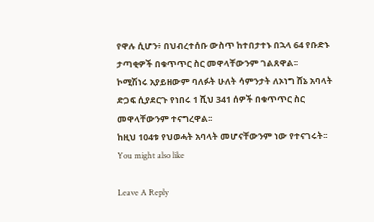የዋሉ ሲሆን፥ በህብረተሰቡ ውስጥ ከተበታተኑ በኋላ 64 የቡድኑ ታጣቂዎች በቁጥጥር ስር መዋላቸውንም ገልጸዋል፡፡
ኮሚሽነሩ አያይዘውም ባለፉት ሁለት ሳምንታት ለኦነግ ሸኔ አባላት ድጋፍ ሲያደርጉ የነበሩ 1 ሺህ 341 ሰዎች በቁጥጥር ስር መዋላቸውንም ተናግረዋል፡፡
ከዚህ 104ቱ የህወሓት አባላት መሆናቸውንም ነው የተናገሩት፡፡
You might also like

Leave A Reply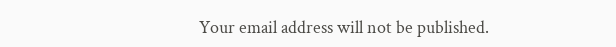Your email address will not be published.